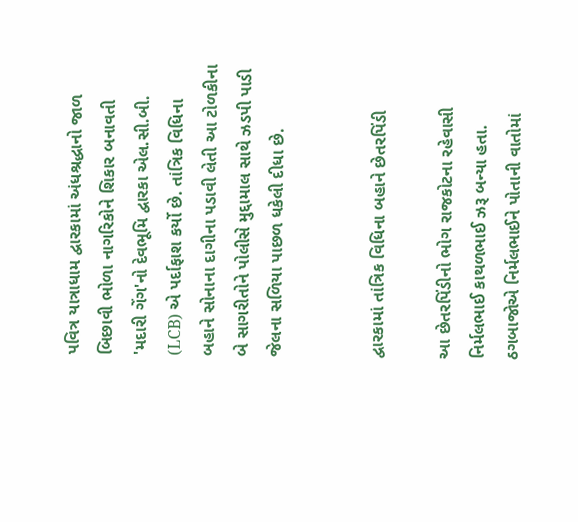પવિત્ર યાત્રાધામ દ્વારકામાં અંધશ્રદ્ધાનો જાળ બિછાવી ભોળા નાગરિકોને શિકાર બનાવતી 'મદારી ગેંગ'નો દેવભૂમિ દ્વારકા એલ.સી.બી. (LCB) એ પર્દાફાશ કર્યો છે. તાંત્રિક વિધિના બહાને સોનાના દાગીના પડાવી લેતી આ ટોળકીના બે સાગરીતોને પોલીસે મુદ્દામાલ સાથે ઝડપી પાડી જેલના સળિયા પાછળ ધકેલી દીધા છે.


દ્વારકામાં તાંત્રિક વિધિના બહાને છેતરપિંડી

આ છેતરપિંડીનો ભોગ રાજકોટના રહેવાસી નિર્મલભાઈ કાથળભાઈ ઝરૂ બન્યા હતા. ઠગબાજોએ નિર્મલભાઈને પોતાની વાતોમાં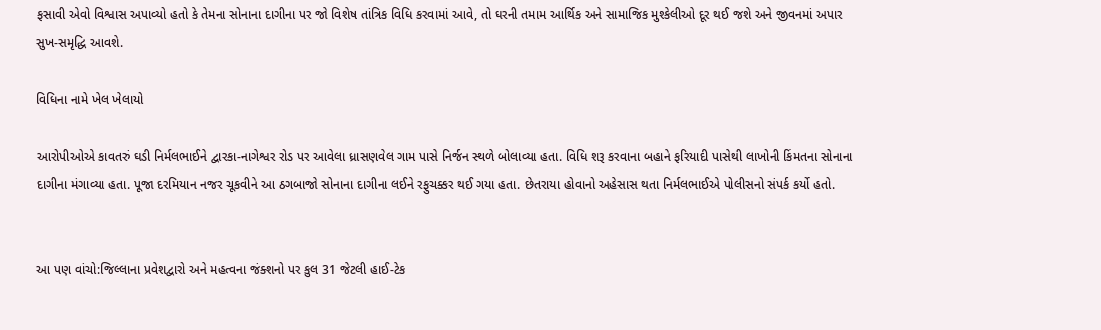ફસાવી એવો વિશ્વાસ અપાવ્યો હતો કે તેમના સોનાના દાગીના પર જો વિશેષ તાંત્રિક વિધિ કરવામાં આવે, તો ઘરની તમામ આર્થિક અને સામાજિક મુશ્કેલીઓ દૂર થઈ જશે અને જીવનમાં અપાર સુખ-સમૃદ્ધિ આવશે.

વિધિના નામે ખેલ ખેલાયો

આરોપીઓએ કાવતરું ઘડી નિર્મલભાઈને દ્વારકા-નાગેશ્વર રોડ પર આવેલા ધ્રાસણવેલ ગામ પાસે નિર્જન સ્થળે બોલાવ્યા હતા. વિધિ શરૂ કરવાના બહાને ફરિયાદી પાસેથી લાખોની કિંમતના સોનાના દાગીના મંગાવ્યા હતા. પૂજા દરમિયાન નજર ચૂકવીને આ ઠગબાજો સોનાના દાગીના લઈને રફુચક્કર થઈ ગયા હતા. છેતરાયા હોવાનો અહેસાસ થતા નિર્મલભાઈએ પોલીસનો સંપર્ક કર્યો હતો.


આ પણ વાંચો:જિલ્લાના પ્રવેશદ્વારો અને મહત્વના જંક્શનો પર કુલ 31 જેટલી હાઈ-ટેક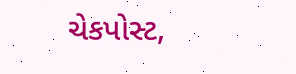ચેકપોસ્ટ,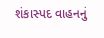શંકાસ્પદ વાહનનું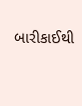બારીકાઈથી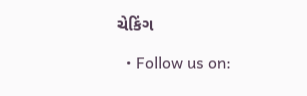ચેકિંગ

  • Follow us on: